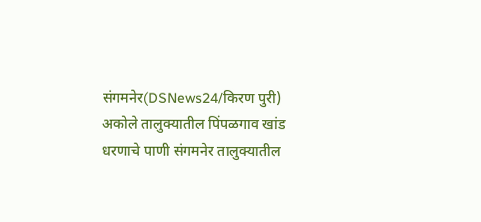संगमनेर(DSNews24/किरण पुरी) अकोले तालुक्यातील पिंपळगाव खांड धरणाचे पाणी संगमनेर तालुक्यातील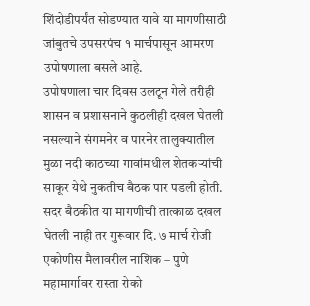शिंदोडीपर्यंत सोडण्यात यावे या मागणीसाठी जांबुतचे उपसरपंच १ मार्चपासून आमरण उपोषणाला बसले आहे.
उपोषणाला चार दिवस उलटून गेले तरीही शासन व प्रशासनाने कुठलीही दखल घेतली नसल्याने संगमनेर व पारनेर तालुक्यातील मुळा नदी काठच्या गावांमधील शेतकऱ्यांची साकूर येथे नुकतीच बैठक पार पडली होती. सदर बैठकीत या मागणीची तात्काळ दखल घेतली नाही तर गुरूवार दि. ७ मार्च रोजी एकोणीस मैलावरील नाशिक – पुणे महामार्गावर रास्ता रोको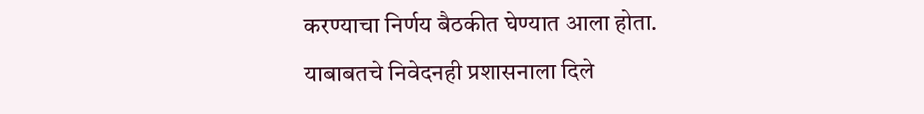करण्याचा निर्णय बैठकीत घेण्यात आला होता.
याबाबतचे निवेदनही प्रशासनाला दिले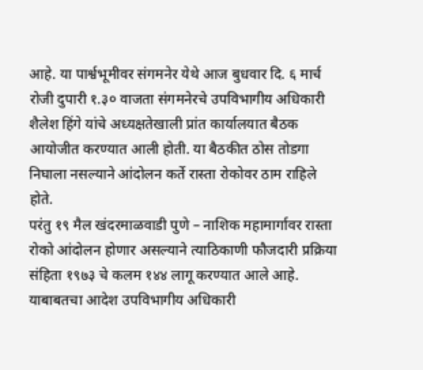आहे. या पार्श्वभूमीवर संगमनेर येथे आज बुधवार दि. ६ मार्च रोजी दुपारी १.३० वाजता संगमनेरचे उपविभागीय अधिकारी शैलेश हिंगे यांचे अध्यक्षतेखाली प्रांत कार्यालयात बैठक आयोजीत करण्यात आली होती. या बैठकीत ठोस तोडगा निघाला नसल्याने आंदोलन कर्ते रास्ता रोकोवर ठाम राहिले होते.
परंतु १९ मैल खंदरमाळवाडी पुणे – नाशिक महामार्गावर रास्ता रोको आंदोलन होणार असल्याने त्याठिकाणी फौजदारी प्रक्रिया संहिता १९७३ चे कलम १४४ लागू करण्यात आले आहे. याबाबतचा आदेश उपविभागीय अधिकारी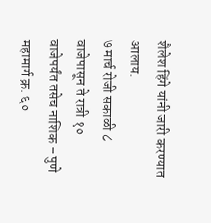शैलेश हिंगे यांनी जारी करण्यात आलाय.
७ मार्च रोजी सकाळी ८ वाजेपासून ते रात्री १० वाजेपर्यंत तसेच नाशिक – पुणे महामार्ग क्र. ६०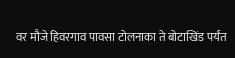वर मौजे हिवरगाव पावसा टोलनाका ते बोटाखिंड पर्यंत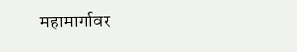महामार्गावर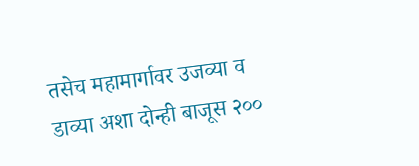तसेच महामार्गावर उजव्या व डाव्या अशा दोन्ही बाजूस २००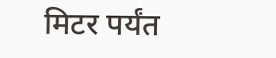मिटर पर्यंत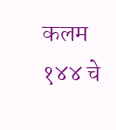कलम १४४ चे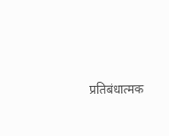प्रतिबंधात्मक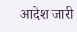आदेश जारी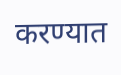करण्यात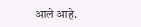आले आहे.